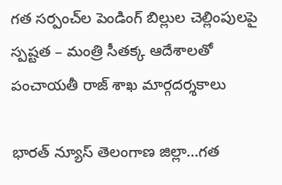గత సర్పంచ్‌ల పెండింగ్ బిల్లుల చెల్లింపులపై స్పష్టత – మంత్రి సీతక్క ఆదేశాలతో పంచాయతీ రాజ్ శాఖ మార్గదర్శకాలు

భారత్ న్యూస్ తెలంగాణ జిల్లా…గత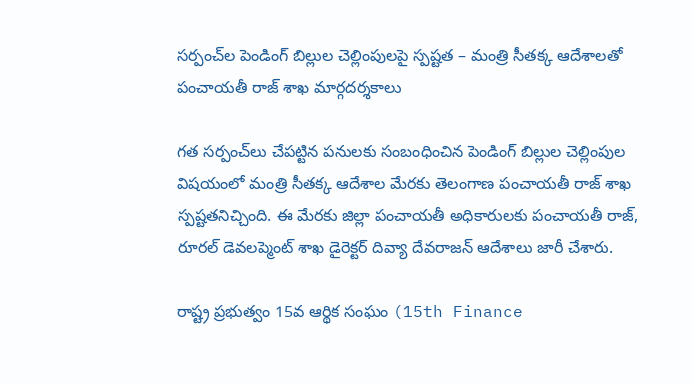సర్పంచ్‌ల పెండింగ్ బిల్లుల చెల్లింపులపై స్పష్టత – మంత్రి సీతక్క ఆదేశాలతో పంచాయతీ రాజ్ శాఖ మార్గదర్శకాలు

గత సర్పంచ్‌లు చేపట్టిన పనులకు సంబంధించిన పెండింగ్ బిల్లుల చెల్లింపుల విషయంలో మంత్రి సీతక్క ఆదేశాల మేరకు తెలంగాణ పంచాయతీ రాజ్ శాఖ స్పష్టతనిచ్చింది. ఈ మేరకు జిల్లా పంచాయతీ అధికారులకు పంచాయతీ రాజ్, రూరల్ డెవలప్మెంట్ శాఖ డైరెక్టర్ దివ్యా దేవరాజన్ ఆదేశాలు జారీ చేశారు.

రాష్ట్ర ప్రభుత్వం 15వ ఆర్థిక సంఘం (15th Finance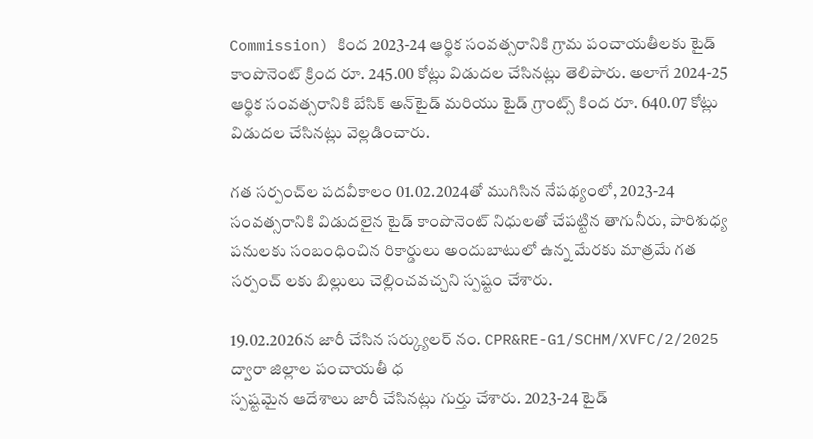Commission) కింద 2023-24 ఆర్థిక సంవత్సరానికి గ్రామ పంచాయతీలకు టైడ్ కాంపొనెంట్ క్రింద రూ. 245.00 కోట్లు విడుదల చేసినట్లు తెలిపారు. అలాగే 2024-25 ఆర్థిక సంవత్సరానికి బేసిక్ అన్‌టైడ్ మరియు టైడ్ గ్రాంట్స్ కింద రూ. 640.07 కోట్లు విడుదల చేసినట్లు వెల్లడించారు.

గత సర్పంచ్‌ల పదవీకాలం 01.02.2024తో ముగిసిన నేపథ్యంలో, 2023-24 సంవత్సరానికి విడుదలైన టైడ్ కాంపొనెంట్ నిధులతో చేపట్టిన తాగునీరు, పారిశుధ్య పనులకు సంబంధించిన రికార్డులు అందుబాటులో ఉన్న మేరకు మాత్రమే గ‌త స‌ర్పంచ్ ల‌కు బిల్లులు చెల్లించవచ్చని స్పష్టం చేశారు.

19.02.2026న జారీ చేసిన సర్క్యులర్ నం. CPR&RE-G1/SCHM/XVFC/2/2025 ద్వారా జిల్లాల పంచాయతీ ధ
స్పష్టమైన ఆదేశాలు జారీ చేసినట్లు గుర్తు చేశారు. 2023-24 టైడ్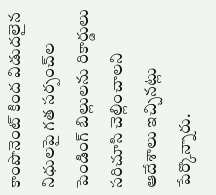కాంపొనెంట్ కింద విడుదలైన నిధులపై గత సర్పంచ్‌ల పెండింగ్ బిల్లులను రికార్డులు సరిచూసి చెల్లించాలని ఆదేశాలు ఇచ్చినట్లు పేర్కొన్నారు.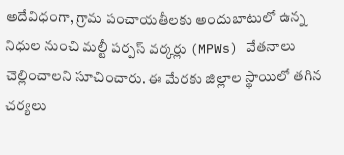అదేవిధంగా, గ్రామ పంచాయతీలకు అందుబాటులో ఉన్న నిధుల నుంచి మల్టీ పర్పస్ వర్కర్లు (MPWs) వేతనాలు చెల్లించాలని సూచించారు. ఈ మేరకు జిల్లాల స్థాయిలో తగిన చర్యలు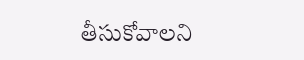తీసుకోవాలని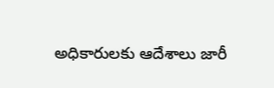అధికారులకు ఆదేశాలు జారీ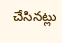చేసినట్లు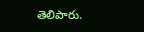తెలిపారు.